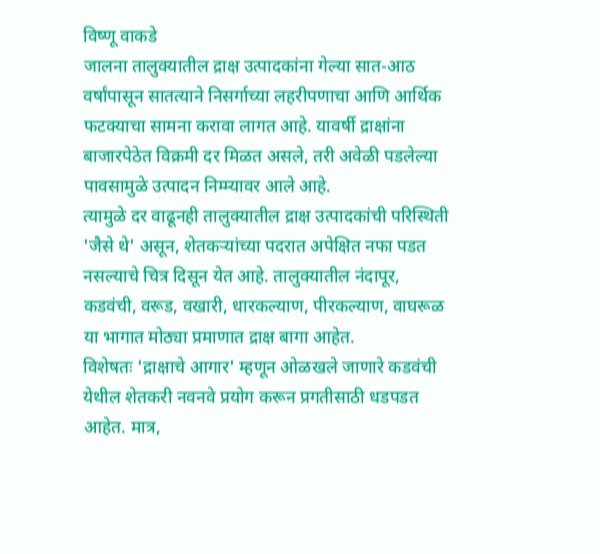विष्णू वाकडे
जालना तालुक्यातील द्राक्ष उत्पादकांना गेल्या सात-आठ वर्षांपासून सातत्याने निसर्गाच्या लहरीपणाचा आणि आर्थिक फटक्याचा सामना करावा लागत आहे. यावर्षी द्राक्षांना बाजारपेठेत विक्रमी दर मिळत असले, तरी अवेळी पडलेल्या पावसामुळे उत्पादन निम्म्यावर आले आहे.
त्यामुळे दर वाढूनही तालुक्यातील द्राक्ष उत्पादकांची परिस्थिती 'जैसे थे' असून, शेतकऱ्यांच्या पदरात अपेक्षित नफा पडत नसल्याचे चित्र दिसून येत आहे. तालुक्यातील नंदापूर, कडवंची, वरूड, वखारी, धारकल्याण, पीरकल्याण, वाघरूळ या भागात मोठ्या प्रमाणात द्राक्ष बागा आहेत.
विशेषतः 'द्राक्षाचे आगार' म्हणून ओळखले जाणारे कडवंची येथील शेतकरी नवनवे प्रयोग करून प्रगतीसाठी धडपडत आहेत. मात्र,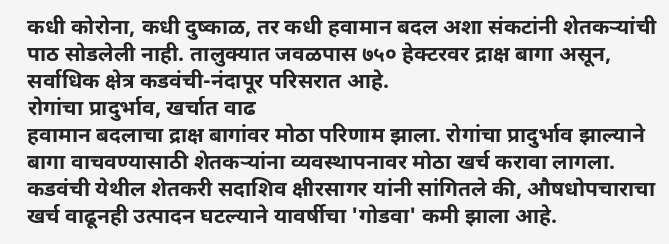कधी कोरोना, कधी दुष्काळ, तर कधी हवामान बदल अशा संकटांनी शेतकऱ्यांची पाठ सोडलेली नाही. तालुक्यात जवळपास ७५० हेक्टरवर द्राक्ष बागा असून, सर्वाधिक क्षेत्र कडवंची-नंदापूर परिसरात आहे.
रोगांचा प्रादुर्भाव, खर्चात वाढ
हवामान बदलाचा द्राक्ष बागांवर मोठा परिणाम झाला. रोगांचा प्रादुर्भाव झाल्याने बागा वाचवण्यासाठी शेतकऱ्यांना व्यवस्थापनावर मोठा खर्च करावा लागला. कडवंची येथील शेतकरी सदाशिव क्षीरसागर यांनी सांगितले की, औषधोपचाराचा खर्च वाढूनही उत्पादन घटल्याने यावर्षीचा 'गोडवा' कमी झाला आहे.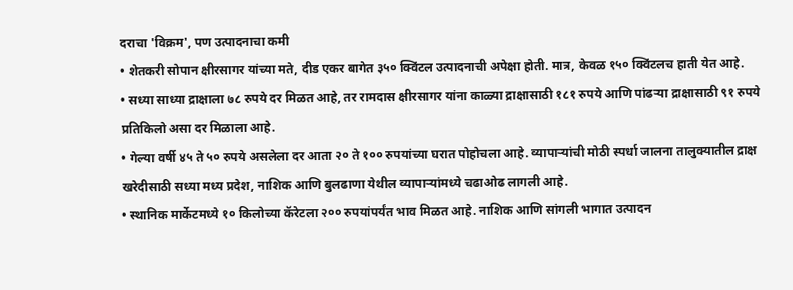दराचा 'विक्रम', पण उत्पादनाचा कमी
• शेतकरी सोपान क्षीरसागर यांच्या मते, दीड एकर बागेत ३५० क्विंटल उत्पादनाची अपेक्षा होती. मात्र, केवळ १५० क्विंटलच हाती येत आहे.
• सध्या साध्या द्राक्षाला ७८ रुपये दर मिळत आहे, तर रामदास क्षीरसागर यांना काळ्या द्राक्षासाठी १८१ रुपये आणि पांढऱ्या द्राक्षासाठी ९१ रुपये प्रतिकिलो असा दर मिळाला आहे.
• गेल्या वर्षी ४५ ते ५० रुपये असलेला दर आता २० ते १०० रुपयांच्या घरात पोहोचला आहे. व्यापाऱ्यांची मोठी स्पर्धा जालना तालुक्यातील द्राक्ष खरेदीसाठी सध्या मध्य प्रदेश, नाशिक आणि बुलढाणा येथील व्यापाऱ्यांमध्ये चढाओढ लागली आहे.
• स्थानिक मार्केटमध्ये १० किलोच्या कॅरेटला २०० रुपयांपर्यंत भाव मिळत आहे. नाशिक आणि सांगली भागात उत्पादन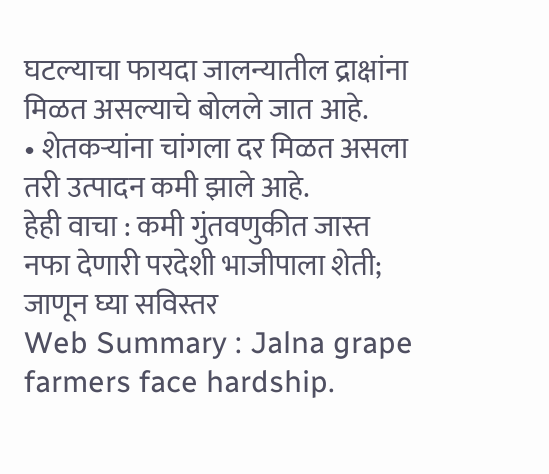घटल्याचा फायदा जालन्यातील द्राक्षांना मिळत असल्याचे बोलले जात आहे.
• शेतकऱ्यांना चांगला दर मिळत असला तरी उत्पादन कमी झाले आहे.
हेही वाचा : कमी गुंतवणुकीत जास्त नफा देणारी परदेशी भाजीपाला शेती; जाणून घ्या सविस्तर
Web Summary : Jalna grape farmers face hardship.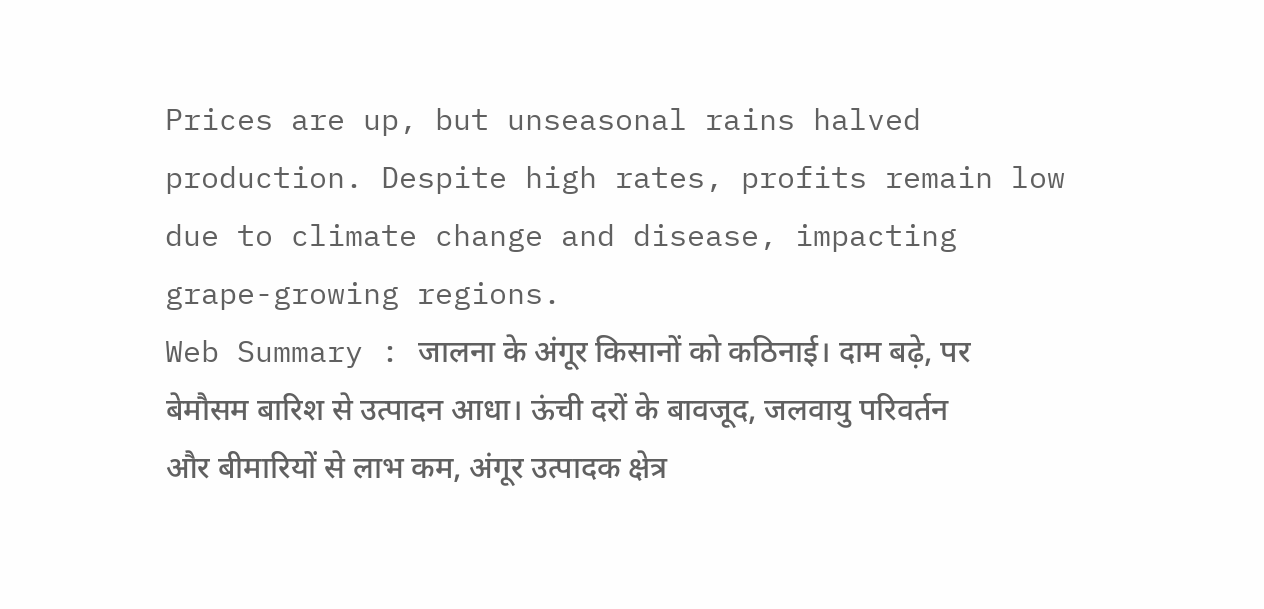Prices are up, but unseasonal rains halved production. Despite high rates, profits remain low due to climate change and disease, impacting grape-growing regions.
Web Summary : जालना के अंगूर किसानों को कठिनाई। दाम बढ़े, पर बेमौसम बारिश से उत्पादन आधा। ऊंची दरों के बावजूद, जलवायु परिवर्तन और बीमारियों से लाभ कम, अंगूर उत्पादक क्षेत्र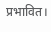प्रभावित।